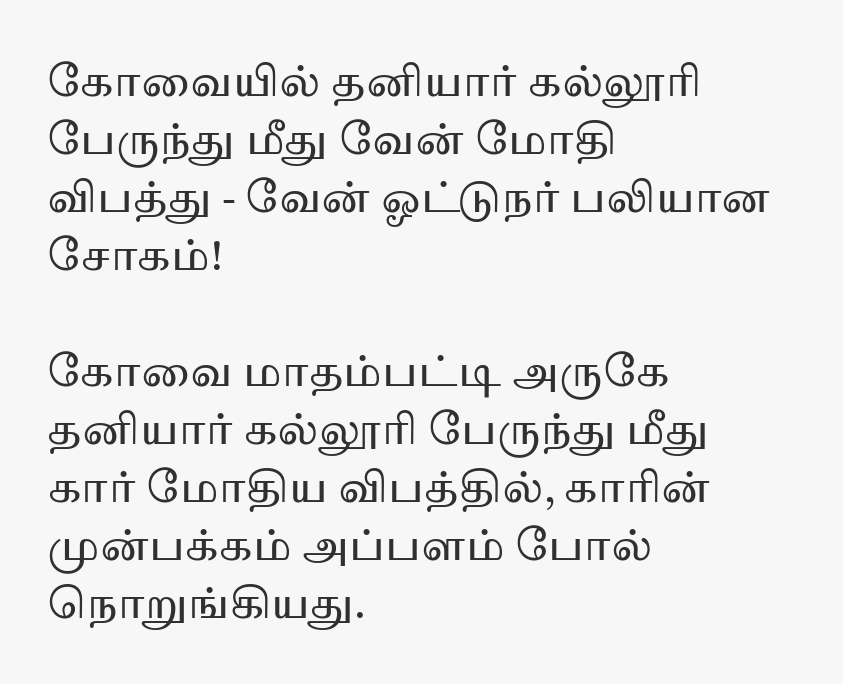கோவையில் தனியார் கல்லூரி பேருந்து மீது வேன் மோதி விபத்து - வேன் ஓட்டுநர் பலியான சோகம்!

கோவை மாதம்பட்டி அருகே தனியார் கல்லூரி பேருந்து மீது கார் மோதிய விபத்தில், காரின் முன்பக்கம் அப்பளம் போல் நொறுங்கியது.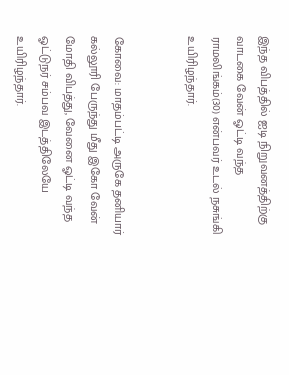இந்த விபத்தில் ஐடி நிறுவனத்திற்கு வாடகை வேன் ஓட்டி வந்த ராமலிங்கம்(30) என்பவர் உடல் நசுங்கி உயிரிழந்தார்.


கோவை: மாதம்பட்டி அருகே தனியார் கல்லூரி பேருந்து மீது இகோ வேன் மோதி விபத்து, வேனை ஓட்டி வந்த ஓட்டுநர் சம்பவ இடத்திலேயே உயிரிழந்தார்.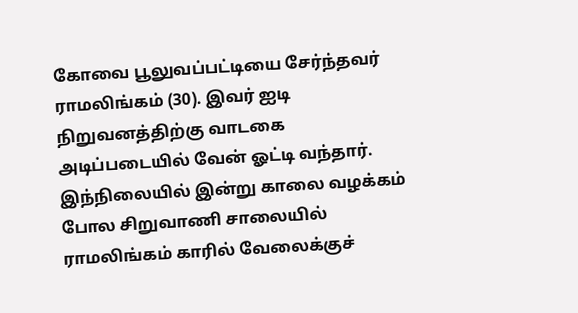கோவை பூலுவப்பட்டியை சேர்ந்தவர் ராமலிங்கம் (30). இவர் ஐடி நிறுவனத்திற்கு வாடகை அடிப்படையில் வேன் ஓட்டி வந்தார். இந்நிலையில் இன்று காலை வழக்கம் போல சிறுவாணி சாலையில் ராமலிங்கம் காரில் வேலைக்குச்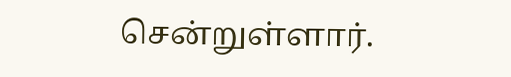சென்றுள்ளார்.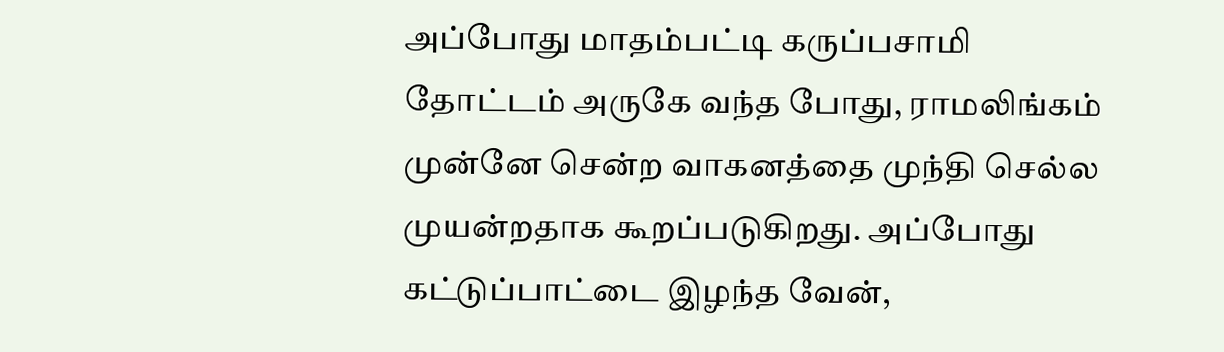அப்போது மாதம்பட்டி கருப்பசாமி தோட்டம் அருகே வந்த போது, ராமலிங்கம் முன்னே சென்ற வாகனத்தை முந்தி செல்ல முயன்றதாக கூறப்படுகிறது. அப்போது கட்டுப்பாட்டை இழந்த வேன்,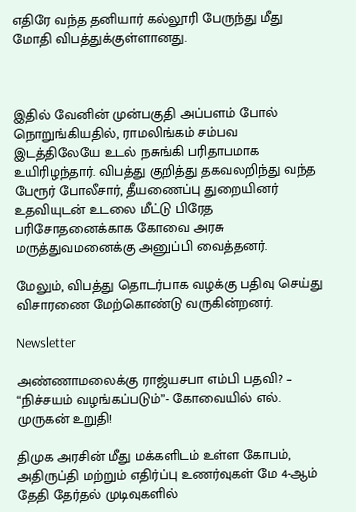எதிரே வந்த தனியார் கல்லூரி பேருந்து மீது மோதி விபத்துக்குள்ளானது.



இதில் வேனின் முன்பகுதி அப்பளம் போல் நொறுங்கியதில், ராமலிங்கம் சம்பவ இடத்திலேயே உடல் நசுங்கி பரிதாபமாக உயிரிழந்தார். விபத்து குறித்து தகவலறிந்து வந்த பேரூர் போலீசார், தீயணைப்பு துறையினர் உதவியுடன் உடலை மீட்டு பிரேத பரிசோதனைக்காக கோவை அரசு மருத்துவமனைக்கு அனுப்பி வைத்தனர்.

மேலும், விபத்து தொடர்பாக வழக்கு பதிவு செய்து விசாரணை மேற்கொண்டு வருகின்றனர்.

Newsletter

அண்ணாமலைக்கு ராஜ்யசபா எம்பி பதவி? – “நிச்சயம் வழங்கப்படும்”- கோவையில் எல். முருகன் உறுதி!

திமுக அரசின் மீது மக்களிடம் உள்ள கோபம், அதிருப்தி மற்றும் எதிர்ப்பு உணர்வுகள் மே 4-ஆம் தேதி தேர்தல் முடிவுகளில்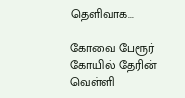தெளிவாக...

கோவை பேரூர் கோயில் தேரின் வெள்ளி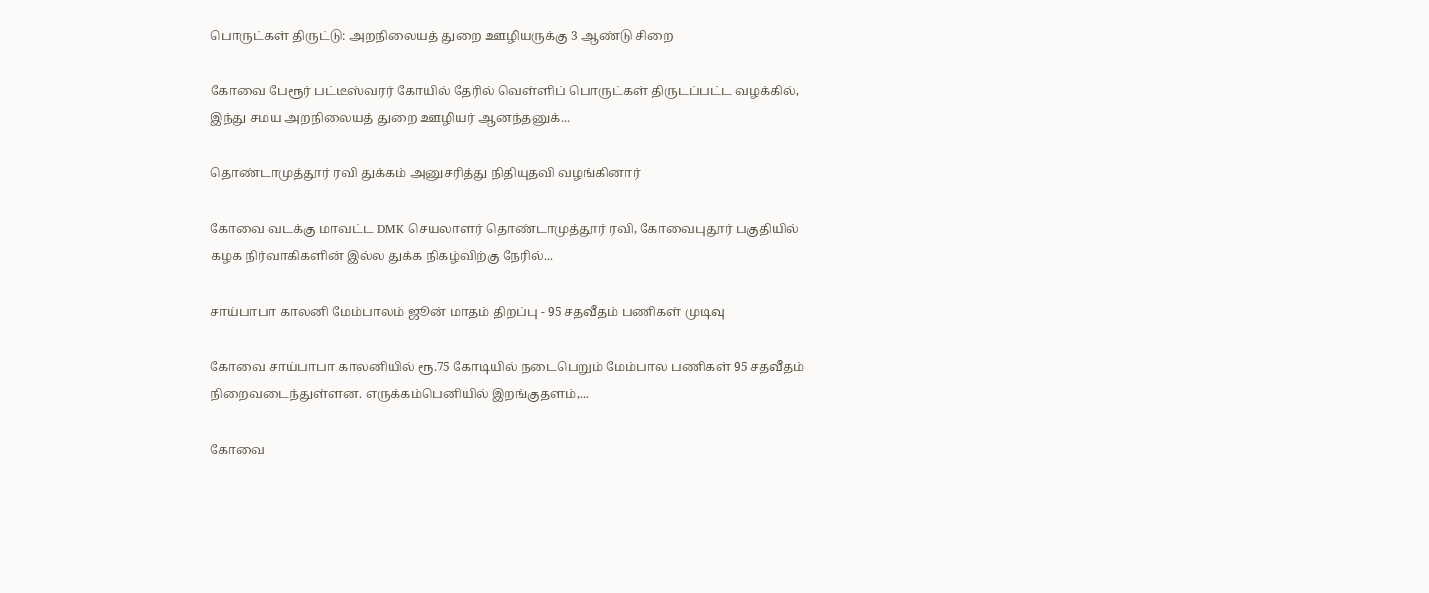பொருட்கள் திருட்டு: அறநிலையத் துறை ஊழியருக்கு 3 ஆண்டு சிறை

கோவை பேரூர் பட்டீஸ்வரர் கோயில் தேரில் வெள்ளிப் பொருட்கள் திருடப்பட்ட வழக்கில், இந்து சமய அறநிலையத் துறை ஊழியர் ஆனந்தனுக்...

தொண்டாமுத்தூர் ரவி துக்கம் அனுசரித்து நிதியுதவி வழங்கினார்

கோவை வடக்கு மாவட்ட DMK செயலாளர் தொண்டாமுத்தூர் ரவி, கோவைபுதூர் பகுதியில் கழக நிர்வாகிகளின் இல்ல துக்க நிகழ்விற்கு நேரில்...

சாய்பாபா காலனி மேம்பாலம் ஜூன் மாதம் திறப்பு - 95 சதவீதம் பணிகள் முடிவு

கோவை சாய்பாபா காலனியில் ரூ.75 கோடியில் நடைபெறும் மேம்பால பணிகள் 95 சதவீதம் நிறைவடைந்துள்ளன. எருக்கம்பெனியில் இறங்குதளம்,...

கோவை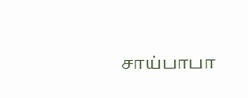சாய்பாபா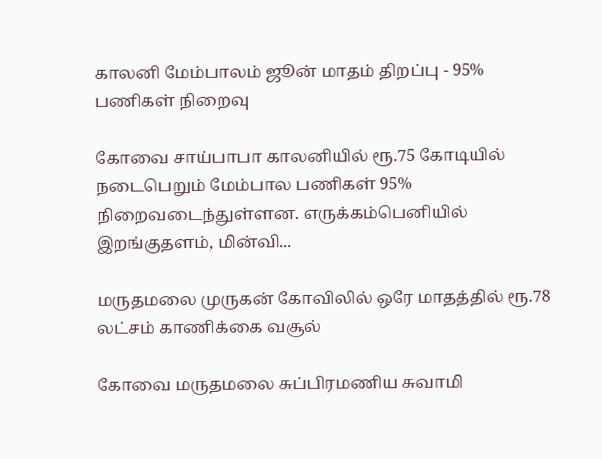காலனி மேம்பாலம் ஜூன் மாதம் திறப்பு - 95% பணிகள் நிறைவு

கோவை சாய்பாபா காலனியில் ரூ.75 கோடியில் நடைபெறும் மேம்பால பணிகள் 95% நிறைவடைந்துள்ளன. எருக்கம்பெனியில் இறங்குதளம், மின்வி...

மருதமலை முருகன் கோவிலில் ஒரே மாதத்தில் ரூ.78 லட்சம் காணிக்கை வசூல்

கோவை மருதமலை சுப்பிரமணிய சுவாமி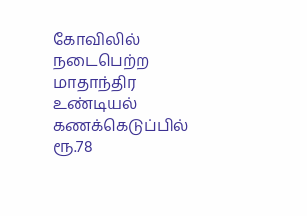கோவிலில் நடைபெற்ற மாதாந்திர உண்டியல் கணக்கெடுப்பில் ரூ.78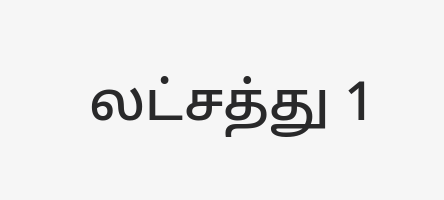லட்சத்து 1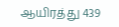ஆயிரத்து 439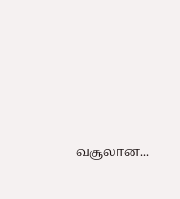வசூலான...